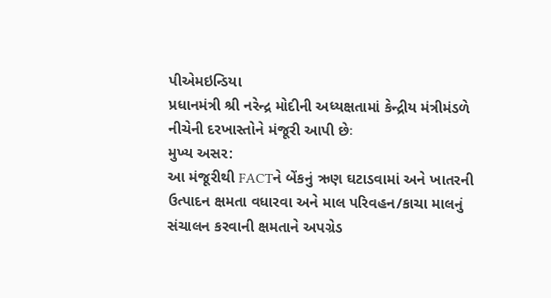પીએમઇન્ડિયા
પ્રધાનમંત્રી શ્રી નરેન્દ્ર મોદીની અધ્યક્ષતામાં કેન્દ્રીય મંત્રીમંડળે નીચેની દરખાસ્તોને મંજૂરી આપી છેઃ
મુખ્ય અસર:
આ મંજૂરીથી FACTને બેંકનું ઋણ ઘટાડવામાં અને ખાતરની ઉત્પાદન ક્ષમતા વધારવા અને માલ પરિવહન/કાચા માલનું સંચાલન કરવાની ક્ષમતાને અપગ્રેડ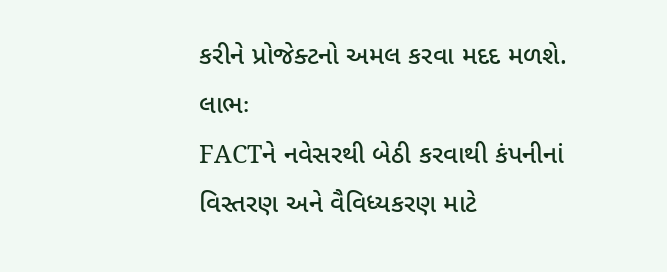કરીને પ્રોજેક્ટનો અમલ કરવા મદદ મળશે.
લાભઃ
FACTને નવેસરથી બેઠી કરવાથી કંપનીનાં વિસ્તરણ અને વૈવિધ્યકરણ માટે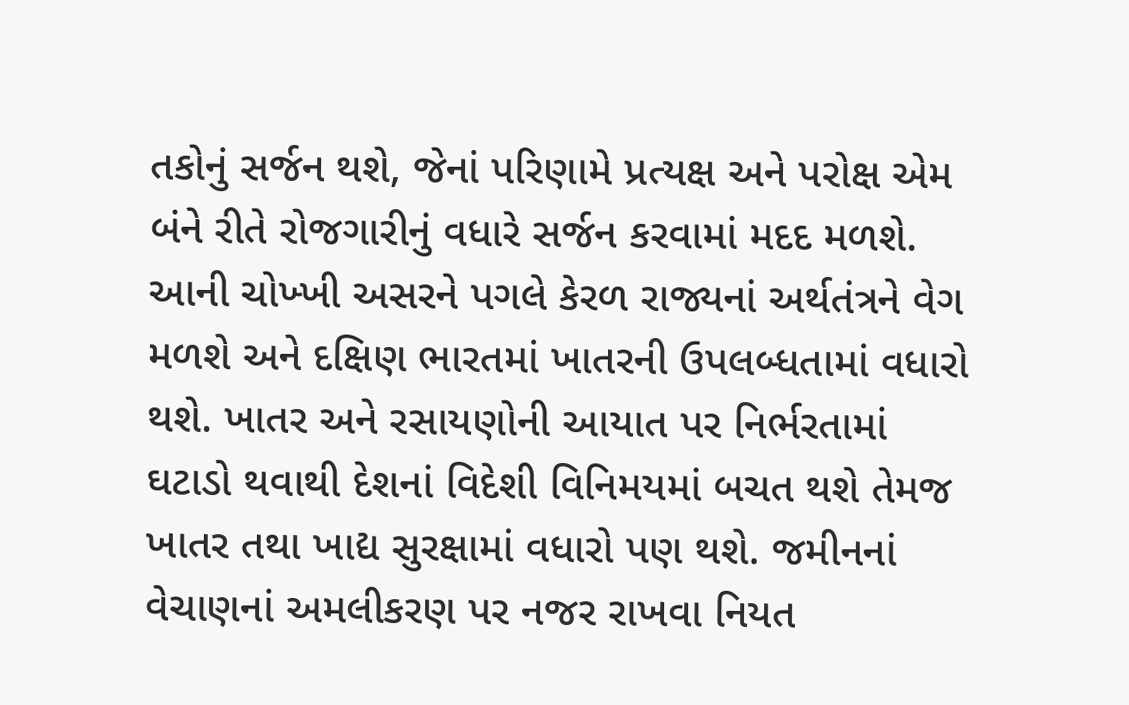તકોનું સર્જન થશે, જેનાં પરિણામે પ્રત્યક્ષ અને પરોક્ષ એમ બંને રીતે રોજગારીનું વધારે સર્જન કરવામાં મદદ મળશે. આની ચોખ્ખી અસરને પગલે કેરળ રાજ્યનાં અર્થતંત્રને વેગ મળશે અને દક્ષિણ ભારતમાં ખાતરની ઉપલબ્ધતામાં વધારો થશે. ખાતર અને રસાયણોની આયાત પર નિર્ભરતામાં ઘટાડો થવાથી દેશનાં વિદેશી વિનિમયમાં બચત થશે તેમજ ખાતર તથા ખાદ્ય સુરક્ષામાં વધારો પણ થશે. જમીનનાં વેચાણનાં અમલીકરણ પર નજર રાખવા નિયત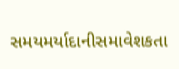સમયમર્યાદાનીસમાવેશકતા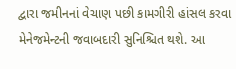દ્વારા જમીનનાં વેચાણ પછી કામગીરી હાંસલ કરવા મેનેજમેન્ટની જવાબદારી સુનિશ્ચિત થશે. આ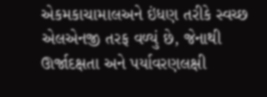એકમકાચામાલઅને ઇંધણ તરીકે સ્વચ્છ એલએનજી તરફ વળ્યું છે, જેનાથી ઊર્જાદક્ષતા અને પર્યાવરણલક્ષી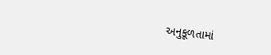અનુકૂળતામાં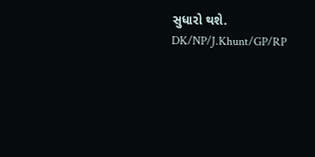સુધારો થશે.
DK/NP/J.Khunt/GP/RP